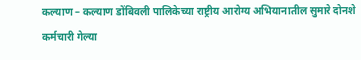कल्याण – कल्याण डोंबिवली पालिकेच्या राष्ट्रीय आरोग्य अभियानातील सुमारे दोनशे कर्मचारी गेल्या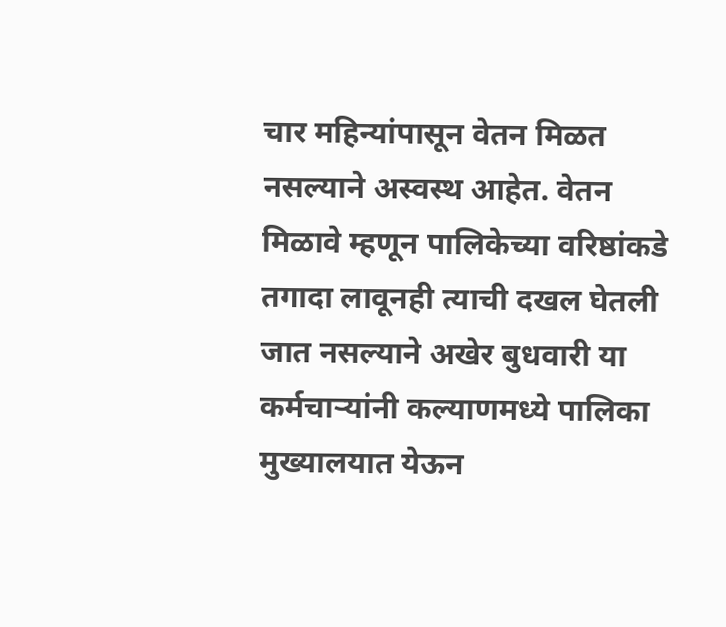चार महिन्यांपासून वेतन मिळत नसल्याने अस्वस्थ आहेत. वेतन मिळावे म्हणून पालिकेच्या वरिष्ठांकडे तगादा लावूनही त्याची दखल घेतली जात नसल्याने अखेर बुधवारी या कर्मचाऱ्यांनी कल्याणमध्ये पालिका मुख्यालयात येऊन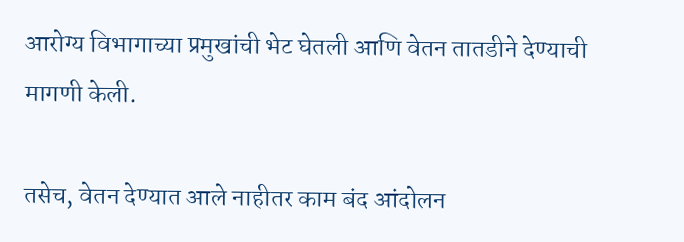आरोग्य विभागाच्या प्रमुखांची भेट घेतली आणि वेतन तातडीने देण्याची मागणी केली.

तसेच, वेतन देण्यात आले नाहीतर काम बंद आंदोलन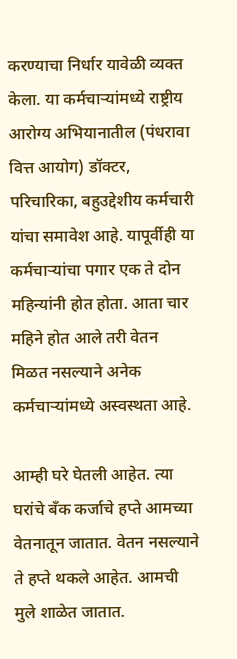करण्याचा निर्धार यावेळी व्यक्त केला. या कर्मचाऱ्यांमध्ये राष्ट्रीय आरोग्य अभियानातील (पंधरावा वित्त आयोग) डॉक्टर, परिचारिका, बहुउद्देशीय कर्मचारी यांचा समावेश आहे. यापूर्वीही या कर्मचाऱ्यांचा पगार एक ते दोन महिन्यांनी होत होता. आता चार महिने होत आले तरी वेतन मिळत नसल्याने अनेक कर्मचाऱ्यांमध्ये अस्वस्थता आहे.

आम्ही घरे घेतली आहेत. त्या घरांचे बँक कर्जाचे हप्ते आमच्या वेतनातून जातात. वेतन नसल्याने ते हप्ते थकले आहेत. आमची मुले शाळेत जातात.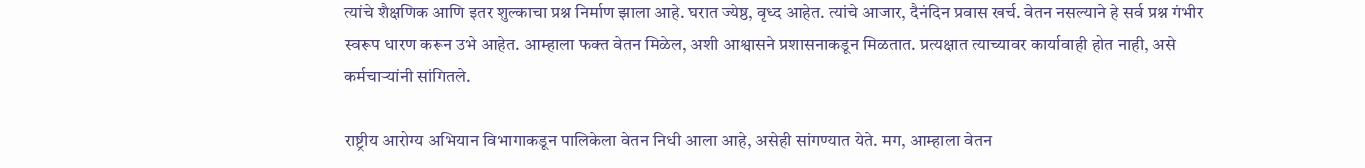त्यांचे शैक्षणिक आणि इतर शुल्काचा प्रश्न निर्माण झाला आहे. घरात ज्येष्ठ, वृध्द आहेत. त्यांचे आजार, दैनंदिन प्रवास खर्च. वेतन नसल्याने हे सर्व प्रश्न गंभीर स्वरूप धारण करून उभे आहेत. आम्हाला फक्त वेतन मिळेल, अशी आश्वासने प्रशासनाकडून मिळतात. प्रत्यक्षात त्याच्यावर कार्यावाही होत नाही, असे कर्मचाऱ्यांनी सांगितले.

राष्ट्रीय आरोग्य अभियान विभागाकडून पालिकेला वेतन निधी आला आहे, असेही सांगण्यात येते. मग, आम्हाला वेतन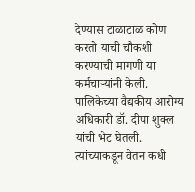देण्यास टाळाटाळ कोण करतो याची चौकशी करण्याची मागणी या कर्मचाऱ्यांनी केली. पालिकेच्या वैद्यकीय आरोग्य अधिकारी डॉ. दीपा शुक्ल यांची भेट घेतली. त्यांच्याकडून वेतन कधी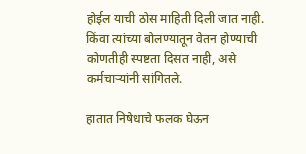होईल याची ठोस माहिती दिली जात नाही. किंवा त्यांच्या बोलण्यातून वेतन होण्याची कोणतीही स्पष्टता दिसत नाही, असे कर्मचाऱ्यांनी सांगितले.

हातात निषेधाचे फलक घेऊन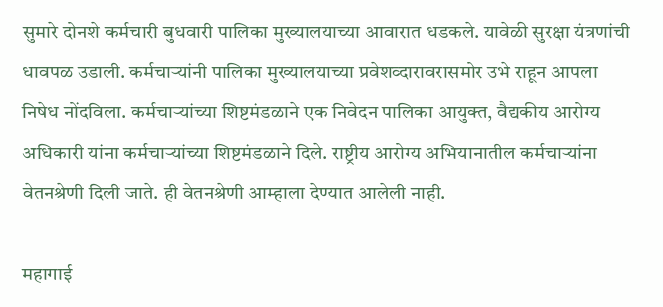सुमारे दोनशे कर्मचारी बुधवारी पालिका मुख्यालयाच्या आवारात धडकले. यावेळी सुरक्षा यंत्रणांची धावपळ उडाली. कर्मचाऱ्यांनी पालिका मुख्यालयाच्या प्रवेशव्दारावरासमोर उभे राहून आपला निषेध नोंदविला. कर्मचाऱ्यांच्या शिष्टमंडळाने एक निवेदन पालिका आयुक्त, वैद्यकीय आरोग्य अधिकारी यांना कर्मचाऱ्यांच्या शिष्टमंडळाने दिले. राष्ट्रीय आरोग्य अभियानातील कर्मचाऱ्यांना वेतनश्रेणी दिली जाते. ही वेतनश्रेणी आम्हाला देण्यात आलेली नाही.

महागाई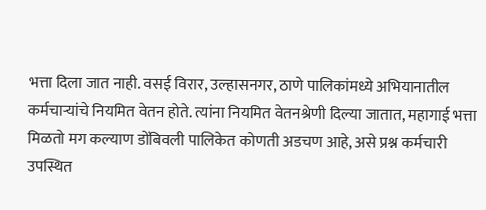भत्ता दिला जात नाही. वसई विरार, उल्हासनगर, ठाणे पालिकांमध्ये अभियानातील कर्मचाऱ्यांचे नियमित वेतन होते. त्यांना नियमित वेतनश्रेणी दिल्या जातात, महागाई भत्ता मिळतो मग कल्याण डोंबिवली पालिकेत कोणती अडचण आहे, असे प्रश्न कर्मचारी उपस्थित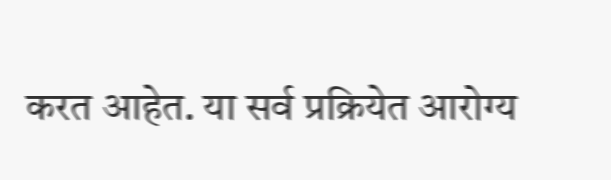करत आहेत. या सर्व प्रक्रियेत आरोग्य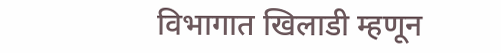विभागात खिलाडी म्हणून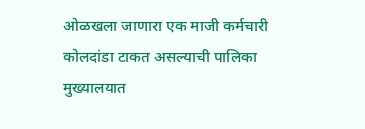ओळखला जाणारा एक माजी कर्मचारी कोलदांडा टाकत असल्याची पालिका मुख्यालयात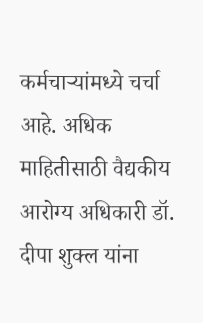कर्मचाऱ्यांमध्ये चर्चा आहे. अधिक माहितीसाठी वैद्यकीय आरोग्य अधिकारी डॉ. दीपा शुक्ल यांना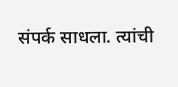संपर्क साधला. त्यांची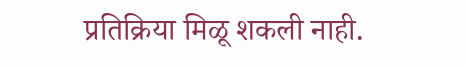प्रतिक्रिया मिळू शकली नाही.